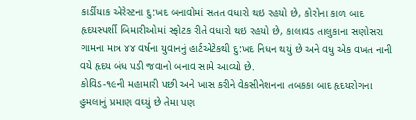કાર્ડીયાક એરેસ્ટના દુ:ખદ બનાવોમાં સતત વધારો થઇ રહયો છે, કોરોના કાળ બાદ હૃદયસ્પર્શી બિમારીઓમાં સ્ફોટક રીતે વધારો થઇ રહયો છે, કાલાવડ તાલુકાના સણોસરા ગામના માત્ર ૪૪ વર્ષના યુવાનનું હાર્ટએટેકથી દુ:ખદ નિધન થયું છે અને વધુ એક વખત નાની વયે હૃદય બંધ પડી જવાનો બનાવ સામે આવ્યો છે.
કોવિડ-૧૯ની મહામારી પછી અને ખાસ કરીને વેકસીનેશનના તબકકા બાદ હૃદયરોગના હુમલાનું પ્રમાણ વઘ્યું છે તેમા પણ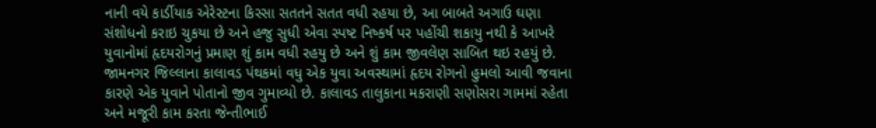નાની વયે કાર્ડીયાક એરેસ્ટના કિસ્સા સતતને સતત વધી રહયા છે, આ બાબતે અગાઉ ઘણા સંશોધનો કરાઇ ચુકયા છે અને હજુ સુધી એવા સ્પષ્ટ નિષ્કર્ષ પર પહોંચી શકાયુ નથી કે આખરે યુવાનોમાં હૃદયરોગનું પ્રમાણ શું કામ વધી રહયુ છે અને શું કામ જીવલેણ સાબિત થઇ રહયું છે.
જામનગર જિલ્લાના કાલાવડ પંથકમાં વધુ એક યુવા અવસ્થામાં હૃદય રોગનો હુમલો આવી જવાના કારણે એક યુવાને પોતાનો જીવ ગુમાવ્યો છે. કાલાવડ તાલુકાના મકરાણી સણોસરા ગામમાં રહેતા અને મજૂરી કામ કરતા જેન્તીભાઈ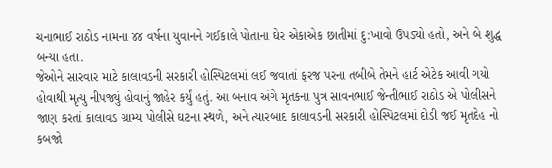ચનાભાઈ રાઠોડ નામના ૪૪ વર્ષના યુવાનને ગઈકાલે પોતાના ઘેર એકાએક છાતીમાં દુ:ખાવો ઉપડ્યો હતો, અને બે શુદ્ધ બન્યા હતા.
જેઓને સારવાર માટે કાલાવડની સરકારી હોસ્પિટલમાં લઈ જવાતાં ફરજ પરના તબીબે તેમને હાર્ટ એટેક આવી ગયો હોવાથી મૃત્યુ નીપજ્યું હોવાનું જાહેર કર્યું હતું. આ બનાવ અંગે મૃતકના પુત્ર સાવનભાઈ જેન્તીભાઈ રાઠોડ એ પોલીસને જાણ કરતાં કાલાવડ ગ્રામ્ય પોલીસે ઘટના સ્થળે, અને ત્યારબાદ કાલાવડની સરકારી હોસ્પિટલમાં દોડી જઈ મૃતદેહ નો કબજો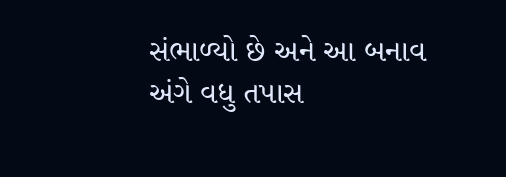સંભાળ્યો છે અને આ બનાવ અંગે વધુ તપાસ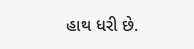હાથ ધરી છે.